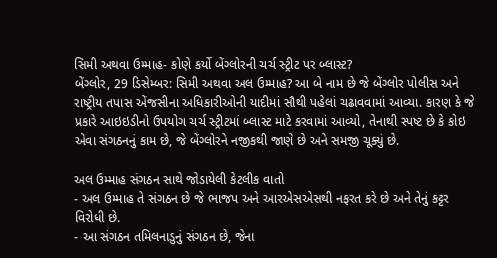સિમી અથવા ઉમ્માહ- કોણે કર્યો બેંગ્લોરની ચર્ચ સ્ટ્રીટ પર બ્લાસ્ટ?
બેંગ્લોર, 29 ડિસેમ્બર: સિમી અથવા અલ ઉમ્માહ? આ બે નામ છે જે બેંગ્લોર પોલીસ અને રાષ્ટ્રીય તપાસ એંજસીના અધિકારીઓની યાદીમાં સૌથી પહેલાં ચઢાવવામાં આવ્યા. કારણ કે જે પ્રકારે આઇઇડીનો ઉપયોગ ચર્ચ સ્ટ્રીટમાં બ્લાસ્ટ માટે કરવામાં આવ્યો, તેનાથી સ્પષ્ટ છે કે કોઇ એવા સંગઠનનું કામ છે, જે બેંગ્લોરને નજીકથી જાણે છે અને સમજી ચૂક્યું છે.

અલ ઉમ્માહ સંગઠન સાથે જોડાયેલી કેટલીક વાતો
- અલ ઉમ્માહ તે સંગઠન છે જે ભાજપ અને આરએસએસથી નફરત કરે છે અને તેનું કટ્ટર વિરોધી છે.
- આ સંગઠન તમિલનાડુનું સંગઠન છે, જેના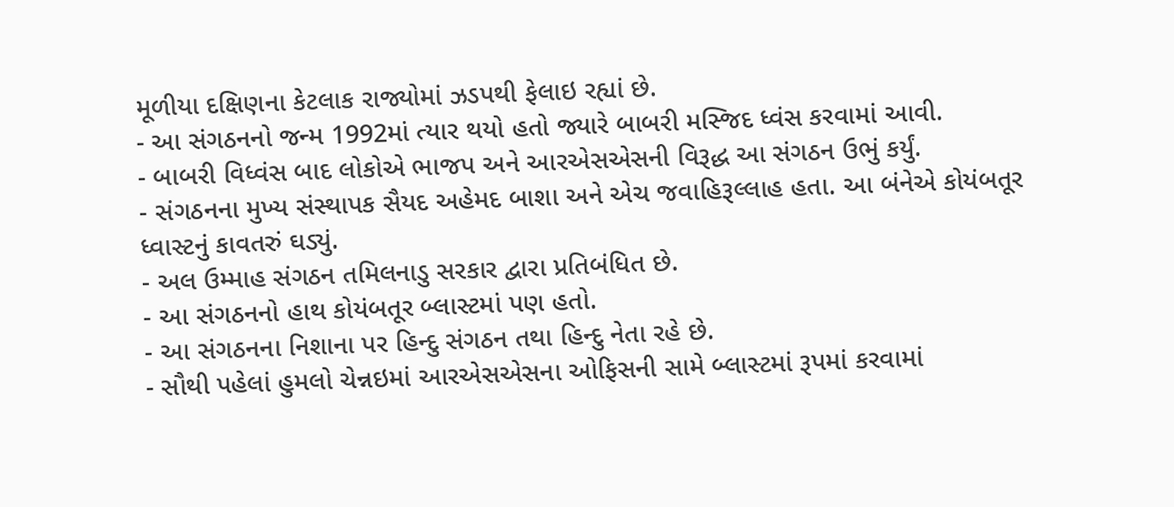મૂળીયા દક્ષિણના કેટલાક રાજ્યોમાં ઝડપથી ફેલાઇ રહ્યાં છે.
- આ સંગઠનનો જન્મ 1992માં ત્યાર થયો હતો જ્યારે બાબરી મસ્જિદ ધ્વંસ કરવામાં આવી.
- બાબરી વિધ્વંસ બાદ લોકોએ ભાજપ અને આરએસએસની વિરૂદ્ધ આ સંગઠન ઉભું કર્યું.
- સંગઠનના મુખ્ય સંસ્થાપક સૈયદ અહેમદ બાશા અને એચ જવાહિરૂલ્લાહ હતા. આ બંનેએ કોયંબતૂર ધ્વાસ્ટનું કાવતરું ઘડ્યું.
- અલ ઉમ્માહ સંગઠન તમિલનાડુ સરકાર દ્વારા પ્રતિબંધિત છે.
- આ સંગઠનનો હાથ કોયંબતૂર બ્લાસ્ટમાં પણ હતો.
- આ સંગઠનના નિશાના પર હિન્દુ સંગઠન તથા હિન્દુ નેતા રહે છે.
- સૌથી પહેલાં હુમલો ચેન્નઇમાં આરએસએસના ઓફિસની સામે બ્લાસ્ટમાં રૂપમાં કરવામાં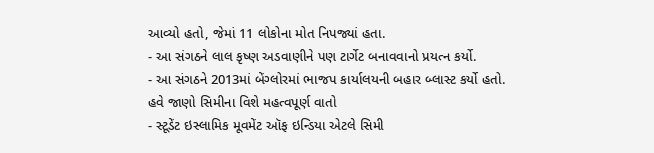આવ્યો હતો, જેમાં 11 લોકોના મોત નિપજ્યાં હતા.
- આ સંગઠને લાલ કૃષ્ણ અડવાણીને પણ ટાર્ગેટ બનાવવાનો પ્રયત્ન કર્યો.
- આ સંગઠને 2013માં બેંગ્લોરમાં ભાજપ કાર્યાલયની બહાર બ્લાસ્ટ કર્યો હતો.
હવે જાણો સિમીના વિશે મહત્વપૂર્ણ વાતો
- સ્ટૂડેંટ ઇસ્લામિક મૂવમેંટ ઑફ ઇન્ડિયા એટલે સિમી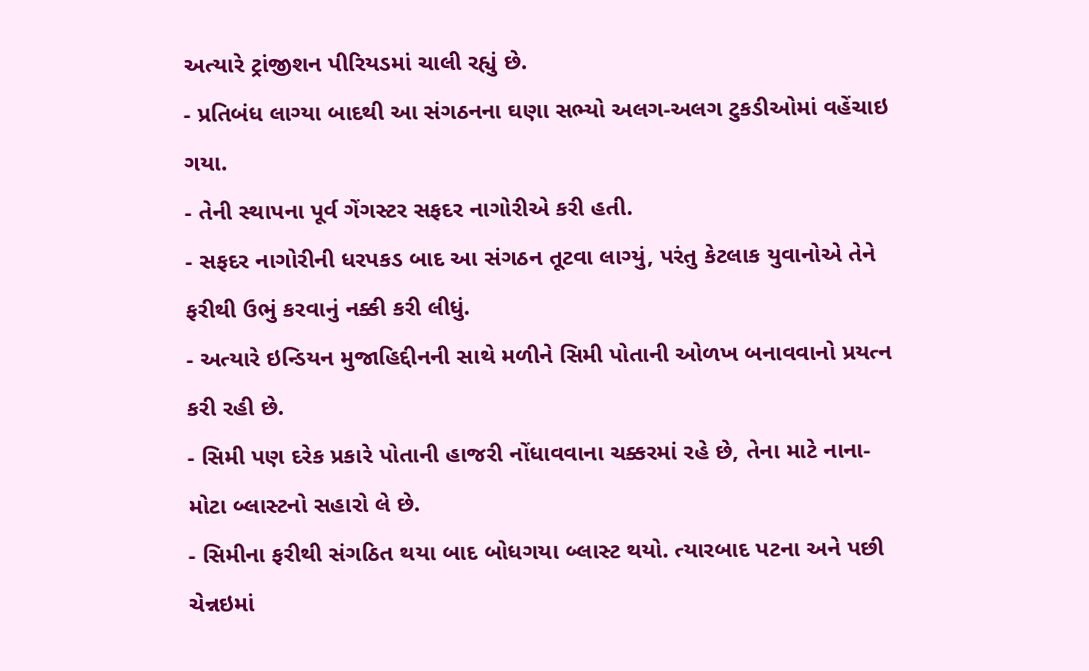અત્યારે ટ્રાંજીશન પીરિયડમાં ચાલી રહ્યું છે.
- પ્રતિબંધ લાગ્યા બાદથી આ સંગઠનના ઘણા સભ્યો અલગ-અલગ ટુકડીઓમાં વહેંચાઇ ગયા.
- તેની સ્થાપના પૂર્વ ગેંગસ્ટર સફદર નાગોરીએ કરી હતી.
- સફદર નાગોરીની ધરપકડ બાદ આ સંગઠન તૂટવા લાગ્યું, પરંતુ કેટલાક યુવાનોએ તેને ફરીથી ઉભું કરવાનું નક્કી કરી લીધું.
- અત્યારે ઇન્ડિયન મુજાહિદ્દીનની સાથે મળીને સિમી પોતાની ઓળખ બનાવવાનો પ્રયત્ન કરી રહી છે.
- સિમી પણ દરેક પ્રકારે પોતાની હાજરી નોંધાવવાના ચક્કરમાં રહે છે, તેના માટે નાના-મોટા બ્લાસ્ટનો સહારો લે છે.
- સિમીના ફરીથી સંગઠિત થયા બાદ બોધગયા બ્લાસ્ટ થયો. ત્યારબાદ પટના અને પછી ચેન્નઇમાં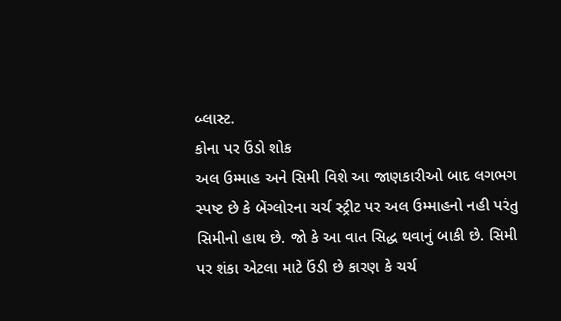બ્લાસ્ટ.
કોના પર ઉંડો શોક
અલ ઉમ્માહ અને સિમી વિશે આ જાણકારીઓ બાદ લગભગ સ્પષ્ટ છે કે બેંગ્લોરના ચર્ચ સ્ટ્રીટ પર અલ ઉમ્માહનો નહી પરંતુ સિમીનો હાથ છે. જો કે આ વાત સિદ્ધ થવાનું બાકી છે. સિમી પર શંકા એટલા માટે ઉંડી છે કારણ કે ચર્ચ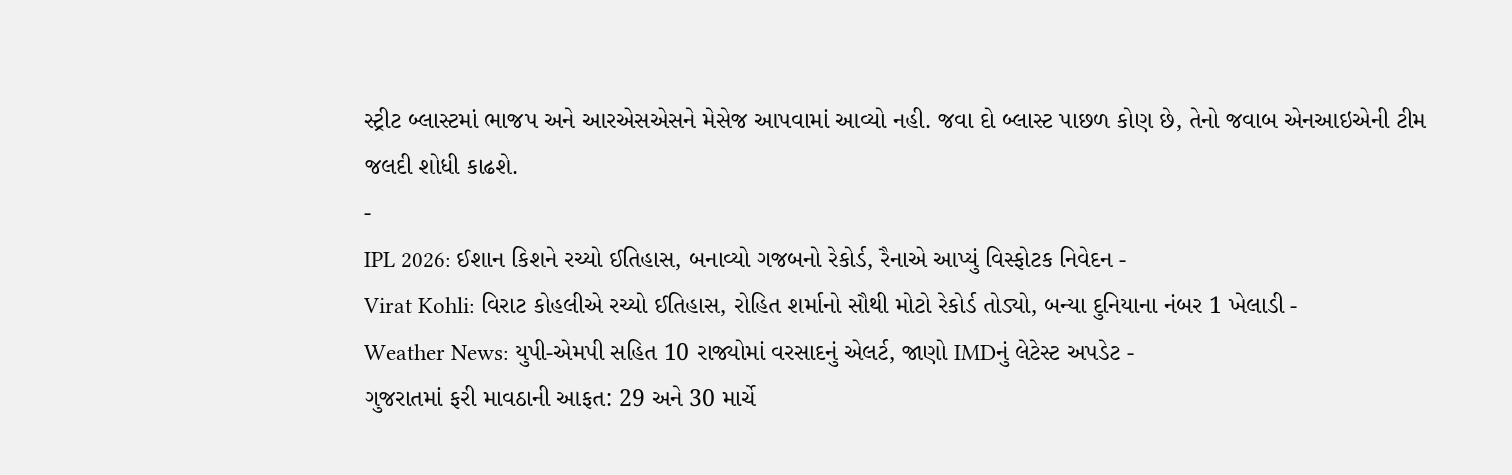સ્ટ્રીટ બ્લાસ્ટમાં ભાજપ અને આરએસએસને મેસેજ આપવામાં આવ્યો નહી. જવા દો બ્લાસ્ટ પાછળ કોણ છે, તેનો જવાબ એનઆઇએની ટીમ જલદી શોધી કાઢશે.
-
IPL 2026: ઈશાન કિશને રચ્યો ઈતિહાસ, બનાવ્યો ગજબનો રેકોર્ડ, રૈનાએ આપ્યું વિસ્ફોટક નિવેદન -
Virat Kohli: વિરાટ કોહલીએ રચ્યો ઈતિહાસ, રોહિત શર્માનો સૌથી મોટો રેકોર્ડ તોડ્યો, બન્યા દુનિયાના નંબર 1 ખેલાડી -
Weather News: યુપી-એમપી સહિત 10 રાજ્યોમાં વરસાદનું એલર્ટ, જાણો IMDનું લેટેસ્ટ અપડેટ -
ગુજરાતમાં ફરી માવઠાની આફત: 29 અને 30 માર્ચે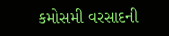કમોસમી વરસાદની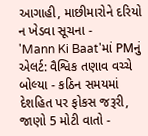આગાહી, માછીમારોને દરિયો ન ખેડવા સૂચના -
'Mann Ki Baat'માં PMનું એલર્ટ: વૈશ્વિક તણાવ વચ્ચે બોલ્યા - કઠિન સમયમાં દેશહિત પર ફોકસ જરૂરી, જાણો 5 મોટી વાતો -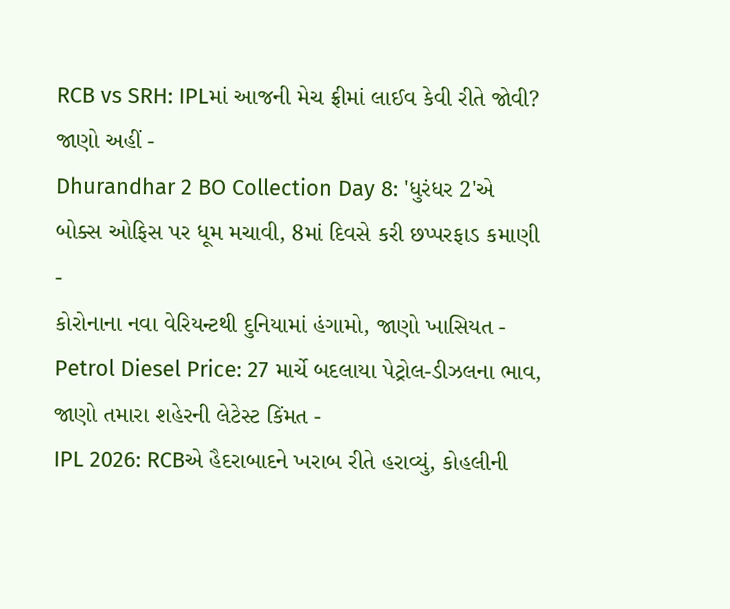RCB vs SRH: IPLમાં આજની મેચ ફ્રીમાં લાઈવ કેવી રીતે જોવી? જાણો અહીં -
Dhurandhar 2 BO Collection Day 8: 'ધુરંધર 2'એ બોક્સ ઓફિસ પર ધૂમ મચાવી, 8માં દિવસે કરી છપ્પરફાડ કમાણી -
કોરોનાના નવા વેરિયન્ટથી દુનિયામાં હંગામો, જાણો ખાસિયત -
Petrol Diesel Price: 27 માર્ચે બદલાયા પેટ્રોલ-ડીઝલના ભાવ, જાણો તમારા શહેરની લેટેસ્ટ કિંમત -
IPL 2026: RCBએ હૈદરાબાદને ખરાબ રીતે હરાવ્યું, કોહલીની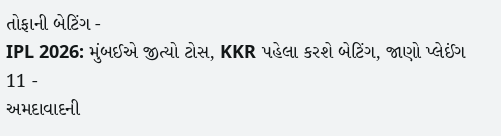તોફાની બેટિંગ -
IPL 2026: મુંબઈએ જીત્યો ટોસ, KKR પહેલા કરશે બેટિંગ, જાણો પ્લેઈંગ 11 -
અમદાવાદની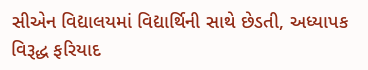સીએન વિદ્યાલયમાં વિદ્યાર્થિની સાથે છેડતી, અધ્યાપક વિરૂદ્ધ ફરિયાદ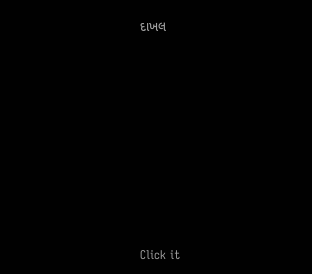દાખલ









Click it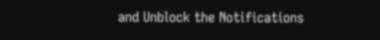and Unblock the Notifications